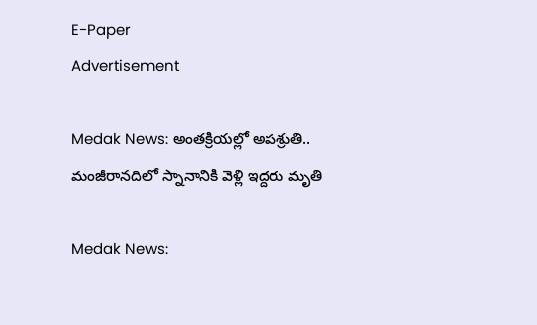E-Paper
Advertisement

Medak News: అంతక్రియల్లో అపశ్రుతి.. మంజీరానదిలో స్నానానికి వెళ్లి ఇద్దరు మృతి

Medak News: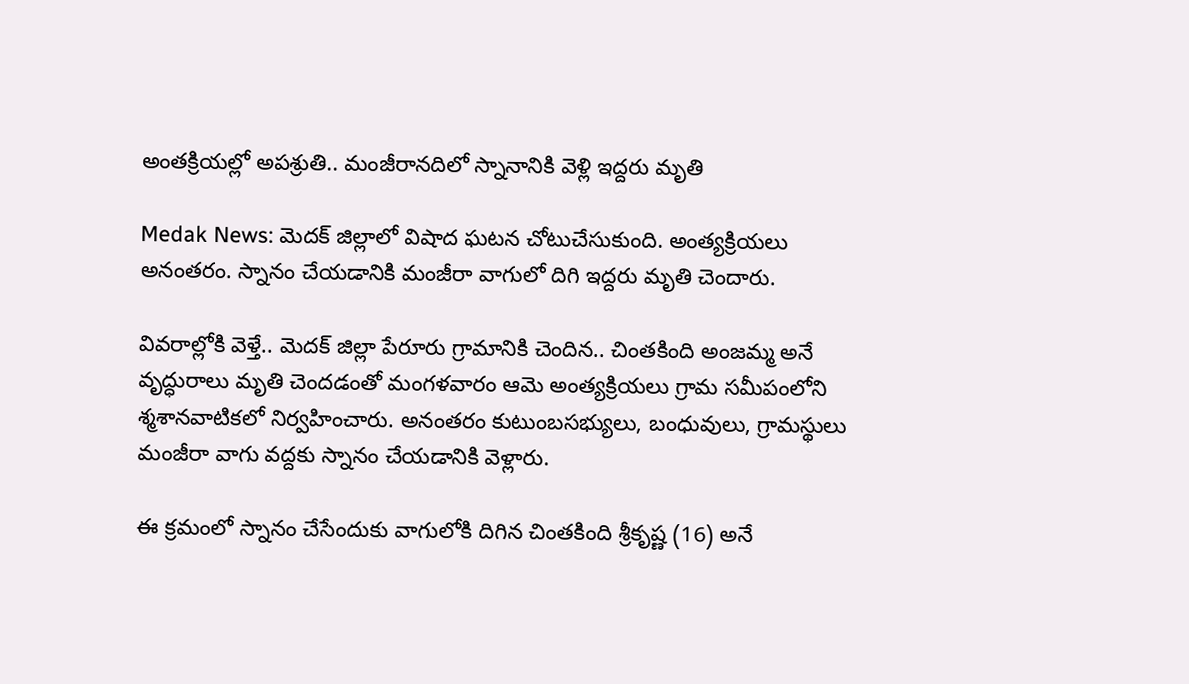అంతక్రియల్లో అపశ్రుతి.. మంజీరానదిలో స్నానానికి వెళ్లి ఇద్దరు మృతి

Medak News: మెదక్ జిల్లాలో విషాద ఘటన చోటుచేసుకుంది. అంత్యక్రియలు అనంతరం. స్నానం చేయడానికి మంజీరా వాగులో దిగి ఇద్దరు మృతి చెందారు.

వివరాల్లోకి వెళ్తే.. మెదక్ జిల్లా పేరూరు గ్రామానికి చెందిన.. చింతకింది అంజమ్మ అనే వృద్ధురాలు మృతి చెందడంతో మంగళవారం ఆమె అంత్యక్రియలు గ్రామ సమీపంలోని శ్మశానవాటికలో నిర్వహించారు. అనంతరం కుటుంబసభ్యులు, బంధువులు, గ్రామస్థులు మంజీరా వాగు వద్దకు స్నానం చేయడానికి వెళ్లారు.

ఈ క్రమంలో స్నానం చేసేందుకు వాగులోకి దిగిన చింతకింది శ్రీకృష్ణ (16) అనే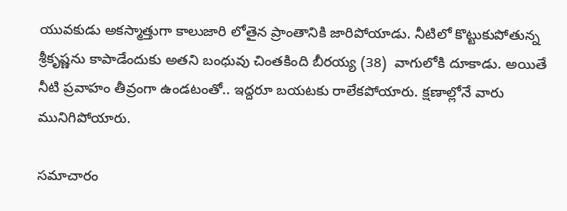యువకుడు అకస్మాత్తుగా కాలుజారి లోతైన ప్రాంతానికి జారిపోయాడు. నీటిలో కొట్టుకుపోతున్న శ్రీకృష్ణను కాపాడేందుకు అతని బంధువు చింతకింది బీరయ్య (38)  వాగులోకి దూకాడు. అయితే నీటి ప్రవాహం తీవ్రంగా ఉండటంతో.. ఇద్దరూ బయటకు రాలేకపోయారు. క్షణాల్లోనే వారు మునిగిపోయారు.

సమాచారం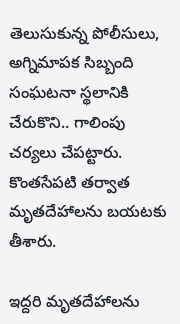తెలుసుకున్న పోలీసులు, అగ్నిమాపక సిబ్బంది సంఘటనా స్థలానికి చేరుకొని.. గాలింపు చర్యలు చేపట్టారు. కొంతసేపటి తర్వాత మృతదేహాలను బయటకు తీశారు.

ఇద్దరి మృతదేహాలను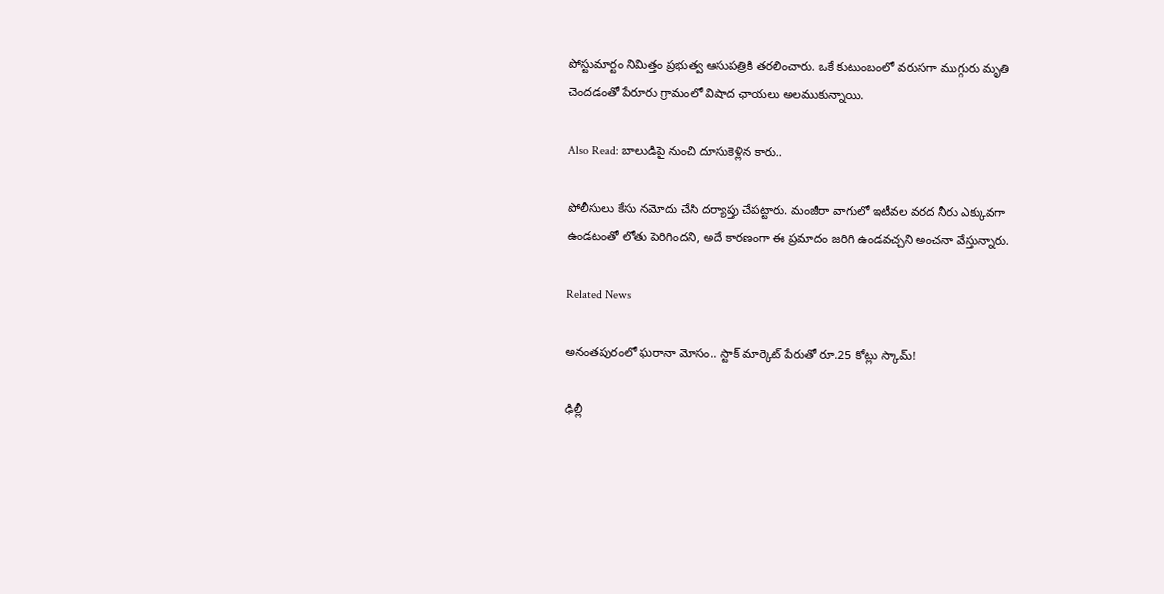పోస్టుమార్టం నిమిత్తం ప్రభుత్వ ఆసుపత్రికి తరలించారు. ఒకే కుటుంబంలో వరుసగా ముగ్గురు మృతి చెందడంతో పేరూరు గ్రామంలో విషాద ఛాయలు అలముకున్నాయి.

Also Read: బాలుడిపై నుంచి దూసుకెళ్లిన కారు..

పోలీసులు కేసు నమోదు చేసి దర్యాప్తు చేపట్టారు. మంజీరా వాగులో ఇటీవల వరద నీరు ఎక్కువగా ఉండటంతో లోతు పెరిగిందని, అదే కారణంగా ఈ ప్రమాదం జరిగి ఉండవచ్చని అంచనా వేస్తున్నారు.

Related News

అనంతపురంలో ఘరానా మోసం.. స్టాక్ మార్కెట్ పేరుతో రూ.25 కోట్లు స్కామ్!

ఢిల్లీ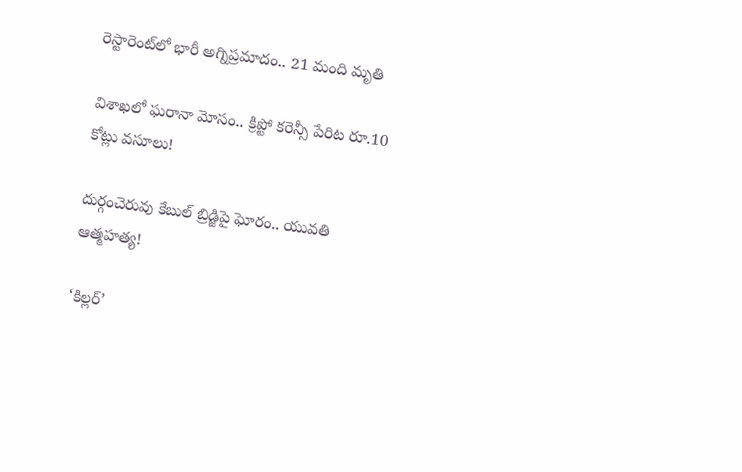రెస్టారెంట్‌లో భారీ అగ్నిప్రమాదం.. 21 మంది మృతి

విశాఖలో ఘరానా మోసం.. క్రిప్టో కరెన్సీ పేరిట రూ.10 కోట్లు వసూలు!

దుర్గంచెరువు కేబుల్ బ్రిడ్జిపై ఘోరం.. యువతి ఆత్మహత్య!

‘కిల్లర్’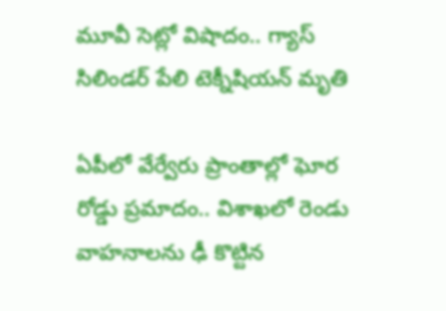మూవీ సెట్లో విషాదం.. గ్యాస్ సిలిండర్ పేలి టెక్నీషియన్ మృతి

ఏపీలో వేర్వేరు ప్రాంతాల్లో ఘోర రోడ్డు ప్రమాదం.. విశాఖలో రెండు వాహనాలను ఢీ కొట్టిన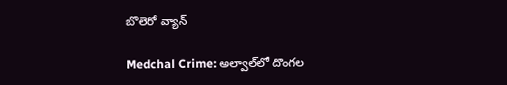బొలెరో వ్యాన్

Medchal Crime: అల్వాల్‌లో దొంగల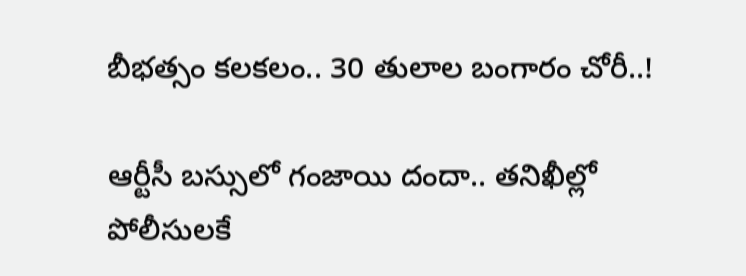బీభత్సం కలకలం.. 30 తులాల బంగారం చోరీ..!

ఆర్టీసీ బస్సులో గంజాయి దందా.. తనిఖీల్లో పోలీసులకే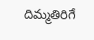దిమ్మతిరిగే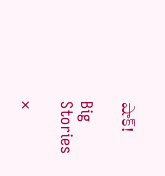షాక్!

Big Stories

×